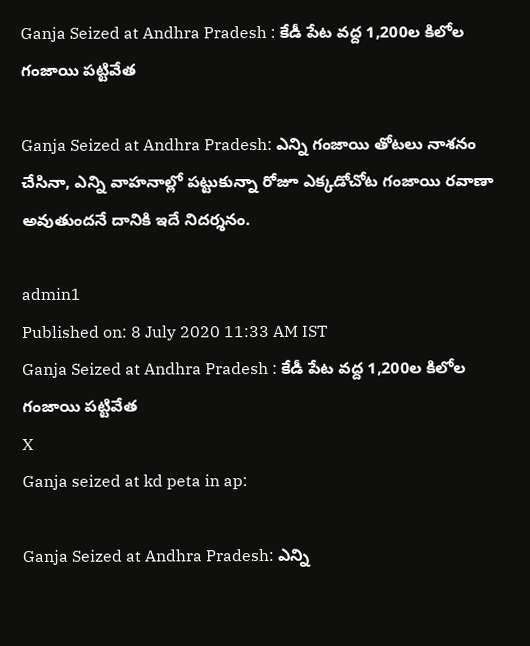Ganja Seized at Andhra Pradesh : కేడీ పేట వద్ద 1,200ల కిలోల గంజాయి పట్టివేత

Ganja Seized at Andhra Pradesh: ఎన్ని గంజాయి తోటలు నాశనం చేసినా, ఎన్ని వాహనాల్లో పట్టుకున్నా రోజూ ఎక్కడోచోట గంజాయి రవాణా అవుతుందనే దానికి ఇదే నిదర్శనం.

admin1
Published on: 8 July 2020 11:33 AM IST
Ganja Seized at Andhra Pradesh : కేడీ పేట వద్ద 1,200ల కిలోల గంజాయి పట్టివేత
X
Ganja seized at kd peta in ap:

Ganja Seized at Andhra Pradesh: ఎన్ని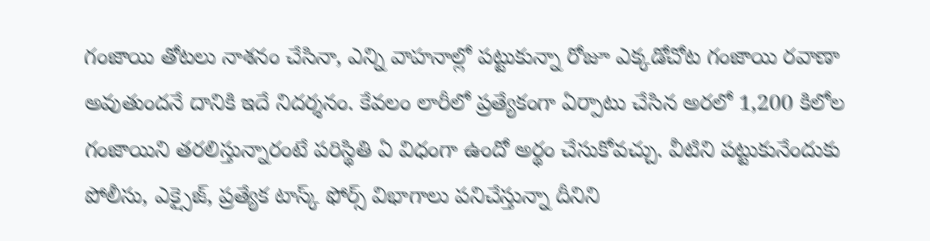గంజాయి తోటలు నాశనం చేసినా, ఎన్ని వాహనాల్లో పట్టుకున్నా రోజూ ఎక్కడోచోట గంజాయి రవాణా అవుతుందనే దానికి ఇదే నిదర్శనం. కేవలం లారీలో ప్రత్యేకంగా ఏర్పాటు చేసిన అరలో 1,200 కిలోల గంజాయిని తరలిస్తున్నారంటే పరిస్థితి ఏ విధంగా ఉందో అర్థం చేసుకోవచ్చు. వీటిని పట్టుకునేందుకు పోలీసు, ఎక్సైజ్, ప్రత్యేక టాస్క్ ఫోర్స్ విభాగాలు పనిచేస్తున్నా దీనిని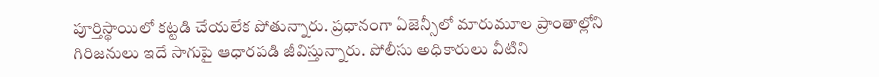పూర్తిస్థాయిలో కట్టడి చేయలేక పోతున్నారు. ప్రధానంగా ఏజెన్సీలో మారుమూల ప్రాంతాల్లోని గిరిజనులు ఇదే సాగుపై ఆధారపడి జీవిస్తున్నారు. పోలీసు అధికారులు వీటిని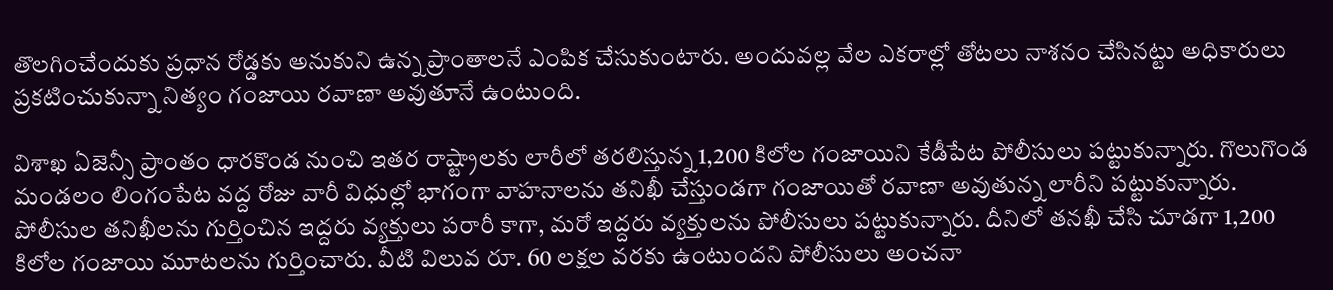తొలగించేందుకు ప్రధాన రోడ్డకు అనుకుని ఉన్న ప్రాంతాలనే ఎంపిక చేసుకుంటారు. అందువల్ల వేల ఎకరాల్లో తోటలు నాశనం చేసినట్టు అధికారులు ప్రకటించుకున్నా నిత్యం గంజాయి రవాణా అవుతూనే ఉంటుంది.

విశాఖ ఏజెన్సీ ప్రాంతం ధారకొండ నుంచి ఇతర రాష్ట్రాలకు లారీలో తరలిస్తున్న 1,200 కిలోల గంజాయిని కేడీపేట పోలీసులు పట్టుకున్నారు. గొలుగొండ మండలం లింగంపేట వద్ద రోజు వారీ విధుల్లో భాగంగా వాహనాలను తనిఖీ చేస్తుండగా గంజాయితో రవాణా అవుతున్న లారీని పట్టుకున్నారు. పోలీసుల తనిఖీలను గుర్తించిన ఇద్దరు వ్యక్తులు పరారీ కాగా, మరో ఇద్దరు వ్యక్తులను పోలీసులు పట్టుకున్నారు. దీనిలో తనఖీ చేసి చూడగా 1,200 కిలోల గంజాయి మూటలను గుర్తించారు. వీటి విలువ రూ. 60 లక్షల వరకు ఉంటుందని పోలీసులు అంచనా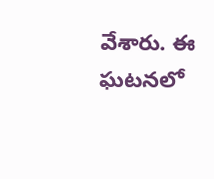వేశారు. ఈ ఘటనలో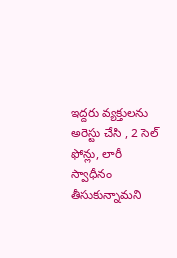ఇద్దరు వ్యక్తులను అరెస్టు చేసి , 2 సెల్ ఫోన్లు, లారీ స్వాధీనం తీసుకున్నామని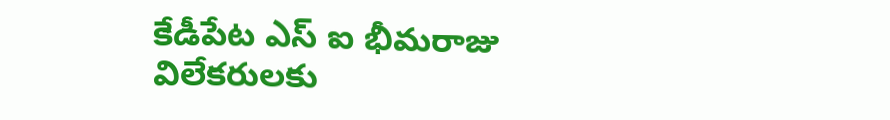కేడీపేట ఎస్ ఐ భీమరాజు విలేకరులకు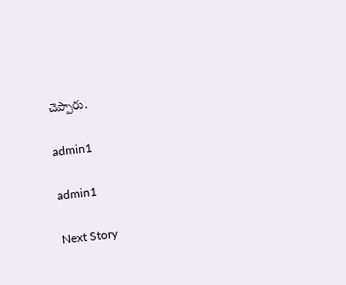చెప్పారు.

admin1

admin1

Next Story